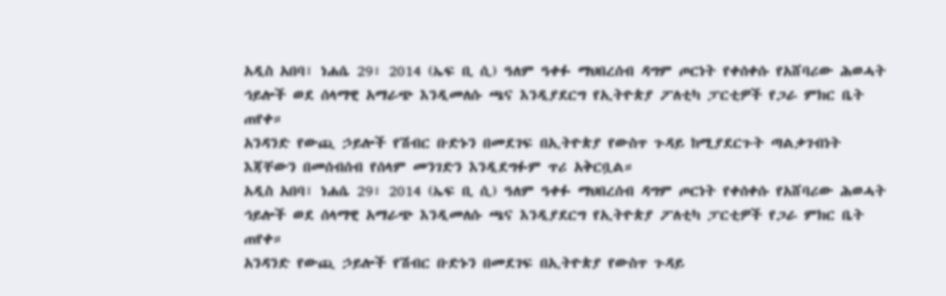አዲስ አበባ፣ ነሐሴ 29፣ 2014 (ኤፍ ቢ ሲ) ዓለም ዓቀፉ ማህበረሰብ ዳግም ጦርነት የቀሰቀሱ የአሸባሪው ሕወሓት ኅይሎች ወደ ሰላማዊ አማራጭ እንዲመለሱ ጫና እንዲያደርግ የኢትዮጵያ ፖለቲካ ፓርቲዎች የጋራ ምክር ቤት ጠየቀ።
አንዳንድ የውጪ ኃይሎች የሽብር ቡድኑን በመደገፍ በኢትዮጵያ የውስጥ ጉዳይ ከሚያደርጉት ጣልቃገብነት እጃቸውን በመሰብሰብ የሰላም መንገድን እንዲደግፉም ጥሪ አቅርቧል።
አዲስ አበባ፣ ነሐሴ 29፣ 2014 (ኤፍ ቢ ሲ) ዓለም ዓቀፉ ማህበረሰብ ዳግም ጦርነት የቀሰቀሱ የአሸባሪው ሕወሓት ኅይሎች ወደ ሰላማዊ አማራጭ እንዲመለሱ ጫና እንዲያደርግ የኢትዮጵያ ፖለቲካ ፓርቲዎች የጋራ ምክር ቤት ጠየቀ።
አንዳንድ የውጪ ኃይሎች የሽብር ቡድኑን በመደገፍ በኢትዮጵያ የውስጥ ጉዳይ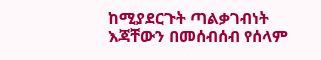ከሚያደርጉት ጣልቃገብነት እጃቸውን በመሰብሰብ የሰላም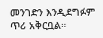መንገድን እንዲደግፉም ጥሪ አቅርቧል።